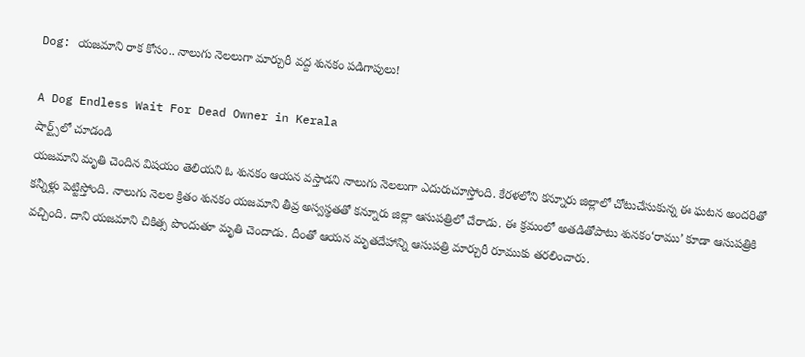Dog: యజమాని రాక కోసం.. నాలుగు నెలలుగా మార్చురీ వద్ద శునకం పడిగాపులు!

A Dog Endless Wait For Dead Owner in Kerala
షార్ట్స్‌లో చూడండి
యజమాని మృతి చెందిన విషయం తెలియని ఓ శునకం ఆయన వస్తాడని నాలుగు నెలలుగా ఎదురుచూస్తోంది. కేరళలోని కన్నూరు జిల్లాలో చోటుచేసుకున్న ఈ ఘటన అందరితో కన్నీళ్లు పెట్టిస్తోంది. నాలుగు నెలల క్రితం శునకం యజమాని తీవ్ర అస్వస్థతతో కన్నూరు జిల్లా ఆసుపత్రిలో చేరాడు. ఈ క్రమంలో అతడితోపాటు శునకం‘రాము’ కూడా ఆసుపత్రికి వచ్చింది. దాని యజమాని చికిత్స పొందుతూ మృతి చెందాడు. దీంతో ఆయన మృతదేహాన్ని ఆసుపత్రి మార్చురీ రూముకు తరలించారు.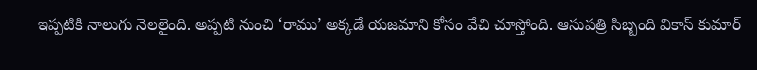ఇప్పటికి నాలుగు నెలలైంది. అప్పటి నుంచి ‘రాము’ అక్కడే యజమాని కోసం వేచి చూస్తోంది. ఆసుపత్రి సిబ్బంది వికాస్ కుమార్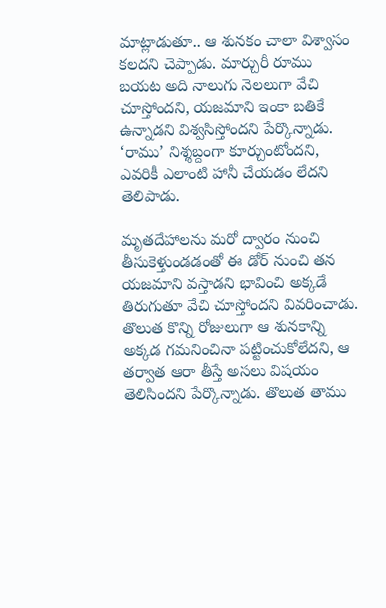మాట్లాడుతూ.. ఆ శునకం చాలా విశ్వాసం కలదని చెప్పాడు. మార్చురీ రూము బయట అది నాలుగు నెలలుగా వేచి చూస్తోందని, యజమాని ఇంకా బతికే ఉన్నాడని విశ్వసిస్తోందని పేర్కొన్నాడు. ‘రాము’ నిశ్శబ్దంగా కూర్చుంటోందని, ఎవరికీ ఎలాంటి హానీ చేయడం లేదని తెలిపాడు.

మృతదేహాలను మరో ద్వారం నుంచి తీసుకెళ్తుండడంతో ఈ డోర్ నుంచి తన యజమాని వస్తాడని భావించి అక్కడే తిరుగుతూ వేచి చూస్తోందని వివరించాడు. తొలుత కొన్ని రోజులుగా ఆ శునకాన్ని అక్కడ గమనించినా పట్టించుకోలేదని, ఆ తర్వాత ఆరా తీస్తే అసలు విషయం తెలిసిందని పేర్కొన్నాడు. తొలుత తాము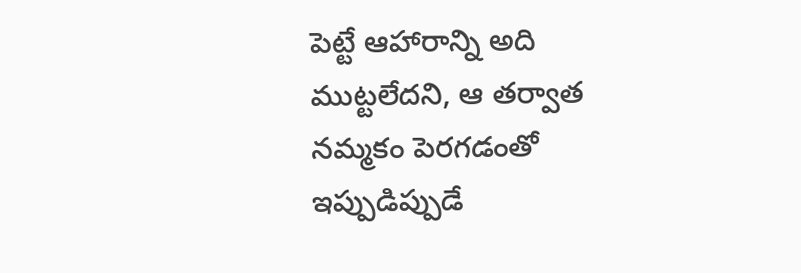పెట్టే ఆహారాన్ని అది ముట్టలేదని, ఆ తర్వాత నమ్మకం పెరగడంతో ఇప్పుడిప్పుడే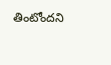తింటోందని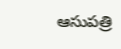ఆసుపత్రి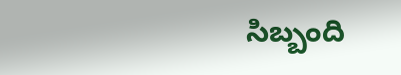సిబ్బంది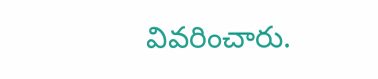వివరించారు.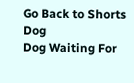Go Back to Shorts
Dog
Dog Waiting For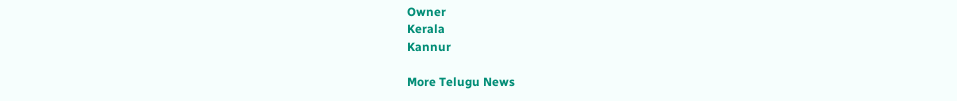Owner
Kerala
Kannur

More Telugu News